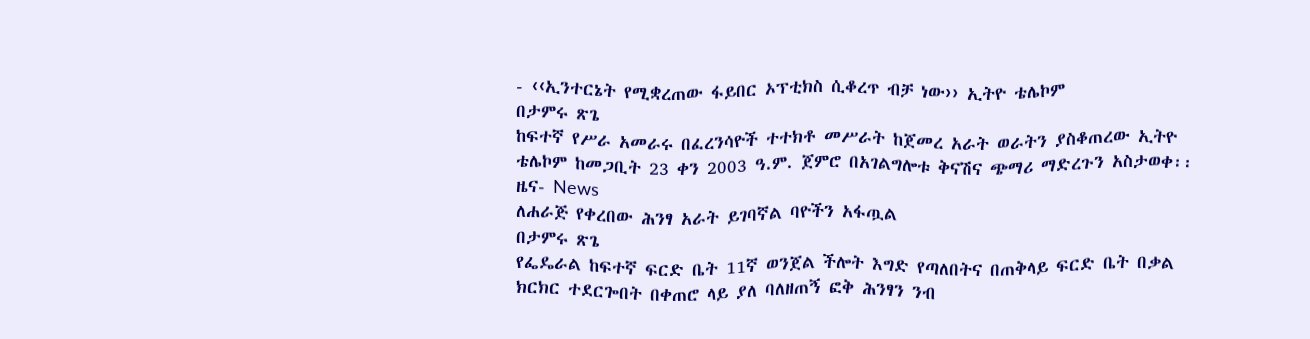- ‹‹ኢንተርኔት የሚቋረጠው ፋይበር ኦፕቲክስ ሲቆረጥ ብቻ ነው›› ኢትዮ ቴሌኮም
በታምሩ ጽጌ
ከፍተኛ የሥራ አመራሩ በፈረንሳዮች ተተክቶ መሥራት ከጀመረ አራት ወራትን ያስቆጠረው ኢትዮ ቴሌኮም ከመጋቢት 23 ቀን 2003 ዓ.ም. ጀምሮ በአገልግሎቱ ቅናሽና ጭማሪ ማድረጉን አስታወቀ፡፡
ዜና- News
ለሐራጅ የቀረበው ሕንፃ አራት ይገባኛል ባዮችን አፋጧል
በታምሩ ጽጌ
የፌዴራል ከፍተኛ ፍርድ ቤት 11ኛ ወንጀል ችሎት እግድ የጣለበትና በጠቅላይ ፍርድ ቤት በቃል ክርክር ተደርጐበት በቀጠሮ ላይ ያለ ባለዘጠኝ ፎቅ ሕንፃን ንብ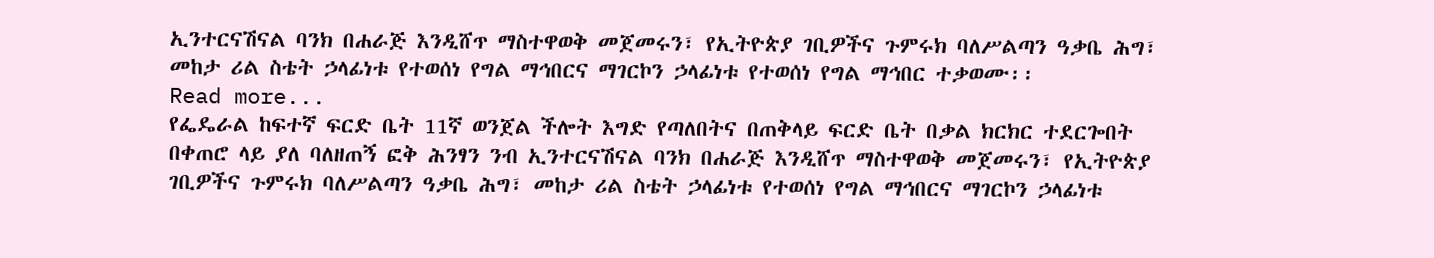ኢንተርናሽናል ባንክ በሐራጅ እንዲሸጥ ማስተዋወቅ መጀመሩን፣ የኢትዮጵያ ገቢዎችና ጉምሩክ ባለሥልጣን ዓቃቤ ሕግ፣ መከታ ሪል ስቴት ኃላፊነቱ የተወሰነ የግል ማኅበርና ማገርኮን ኃላፊነቱ የተወሰነ የግል ማኅበር ተቃወሙ፡፡
Read more...
የፌዴራል ከፍተኛ ፍርድ ቤት 11ኛ ወንጀል ችሎት እግድ የጣለበትና በጠቅላይ ፍርድ ቤት በቃል ክርክር ተደርጐበት በቀጠሮ ላይ ያለ ባለዘጠኝ ፎቅ ሕንፃን ንብ ኢንተርናሽናል ባንክ በሐራጅ እንዲሸጥ ማስተዋወቅ መጀመሩን፣ የኢትዮጵያ ገቢዎችና ጉምሩክ ባለሥልጣን ዓቃቤ ሕግ፣ መከታ ሪል ስቴት ኃላፊነቱ የተወሰነ የግል ማኅበርና ማገርኮን ኃላፊነቱ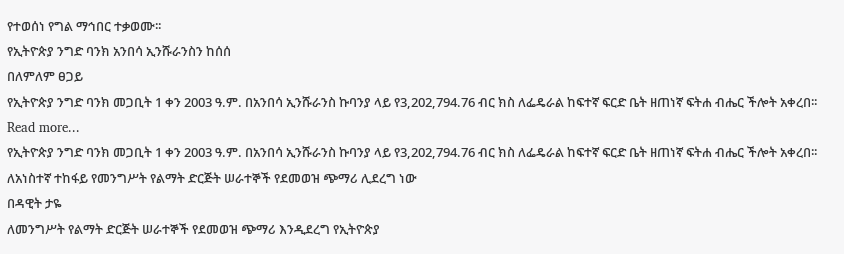የተወሰነ የግል ማኅበር ተቃወሙ፡፡
የኢትዮጵያ ንግድ ባንክ አንበሳ ኢንሹራንስን ከሰሰ
በለምለም ፀጋይ
የኢትዮጵያ ንግድ ባንክ መጋቢት 1 ቀን 2003 ዓ.ም. በአንበሳ ኢንሹራንስ ኩባንያ ላይ የ3,202,794.76 ብር ክስ ለፌዴራል ከፍተኛ ፍርድ ቤት ዘጠነኛ ፍትሐ ብሔር ችሎት አቀረበ፡፡
Read more...
የኢትዮጵያ ንግድ ባንክ መጋቢት 1 ቀን 2003 ዓ.ም. በአንበሳ ኢንሹራንስ ኩባንያ ላይ የ3,202,794.76 ብር ክስ ለፌዴራል ከፍተኛ ፍርድ ቤት ዘጠነኛ ፍትሐ ብሔር ችሎት አቀረበ፡፡
ለአነስተኛ ተከፋይ የመንግሥት የልማት ድርጅት ሠራተኞች የደመወዝ ጭማሪ ሊደረግ ነው
በዳዊት ታዬ
ለመንግሥት የልማት ድርጅት ሠራተኞች የደመወዝ ጭማሪ እንዲደረግ የኢትዮጵያ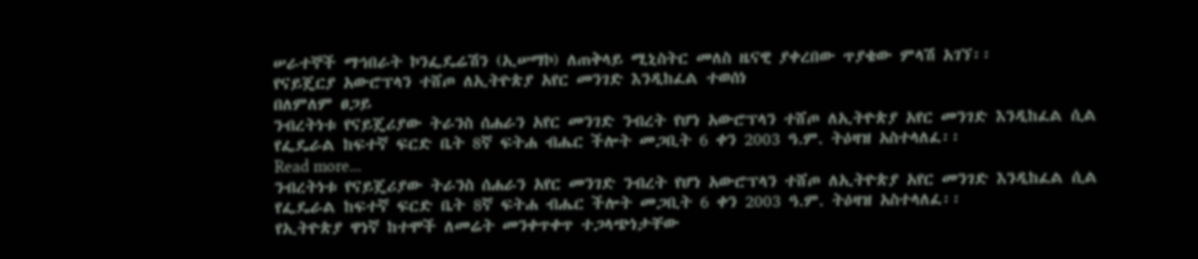ሠራተኞች ማኅበራት ኮንፌዴሬሽን (ኢሠማኮ) ለጠቅላይ ሚኒስትር መለስ ዜናዊ ያቀረበው ጥያቄው ምላሽ አገኘ፡፡
የናይጄርያ አውሮፕላን ተሸጦ ለኢትዮጵያ አየር መንገድ እንዲከፈል ተወሰነ
በለምለም ፀጋይ
ንብረትነቱ የናይጄሪያው ትራንስ ሰሐራን አየር መንገድ ንብረት የሆነ አውሮፕላን ተሸጦ ለኢትዮጵያ አየር መንገድ እንዲከፈል ሲል የፌዴራል ከፍተኛ ፍርድ ቤት 8ኛ ፍትሐ ብሔር ችሎት መጋቢት 6 ቀን 2003 ዓ.ም. ትዕዛዝ አስተላለፈ፡፡
Read more...
ንብረትነቱ የናይጄሪያው ትራንስ ሰሐራን አየር መንገድ ንብረት የሆነ አውሮፕላን ተሸጦ ለኢትዮጵያ አየር መንገድ እንዲከፈል ሲል የፌዴራል ከፍተኛ ፍርድ ቤት 8ኛ ፍትሐ ብሔር ችሎት መጋቢት 6 ቀን 2003 ዓ.ም. ትዕዛዝ አስተላለፈ፡፡
የኢትዮጵያ ዋነኛ ከተሞች ለመሬት መንቀጥቀጥ ተጋላጭነታቸው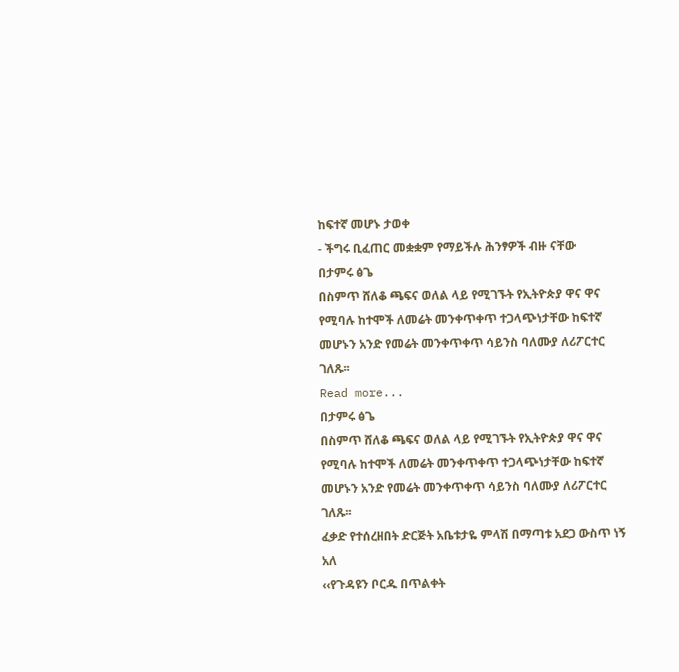ከፍተኛ መሆኑ ታወቀ
- ችግሩ ቢፈጠር መቋቋም የማይችሉ ሕንፃዎች ብዙ ናቸው
በታምሩ ፅጌ
በስምጥ ሸለቆ ጫፍና ወለል ላይ የሚገኙት የኢትዮጵያ ዋና ዋና የሚባሉ ከተሞች ለመሬት መንቀጥቀጥ ተጋላጭነታቸው ከፍተኛ መሆኑን አንድ የመሬት መንቀጥቀጥ ሳይንስ ባለሙያ ለሪፖርተር ገለጹ፡፡
Read more...
በታምሩ ፅጌ
በስምጥ ሸለቆ ጫፍና ወለል ላይ የሚገኙት የኢትዮጵያ ዋና ዋና የሚባሉ ከተሞች ለመሬት መንቀጥቀጥ ተጋላጭነታቸው ከፍተኛ መሆኑን አንድ የመሬት መንቀጥቀጥ ሳይንስ ባለሙያ ለሪፖርተር ገለጹ፡፡
ፈቃድ የተሰረዘበት ድርጅት አቤቱታዬ ምላሽ በማጣቱ አደጋ ውስጥ ነኝ አለ
‹‹የጉዳዩን ቦርዱ በጥልቀት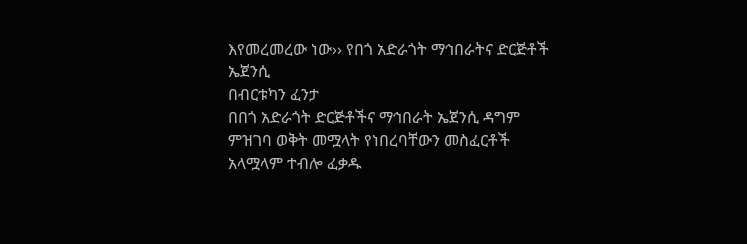እየመረመረው ነው›› የበጎ አድራጎት ማኅበራትና ድርጅቶች ኤጀንሲ
በብርቱካን ፈንታ
በበጎ አድራጎት ድርጅቶችና ማኅበራት ኤጀንሲ ዳግም ምዝገባ ወቅት መሟላት የነበረባቸውን መስፈርቶች አላሟላም ተብሎ ፈቃዱ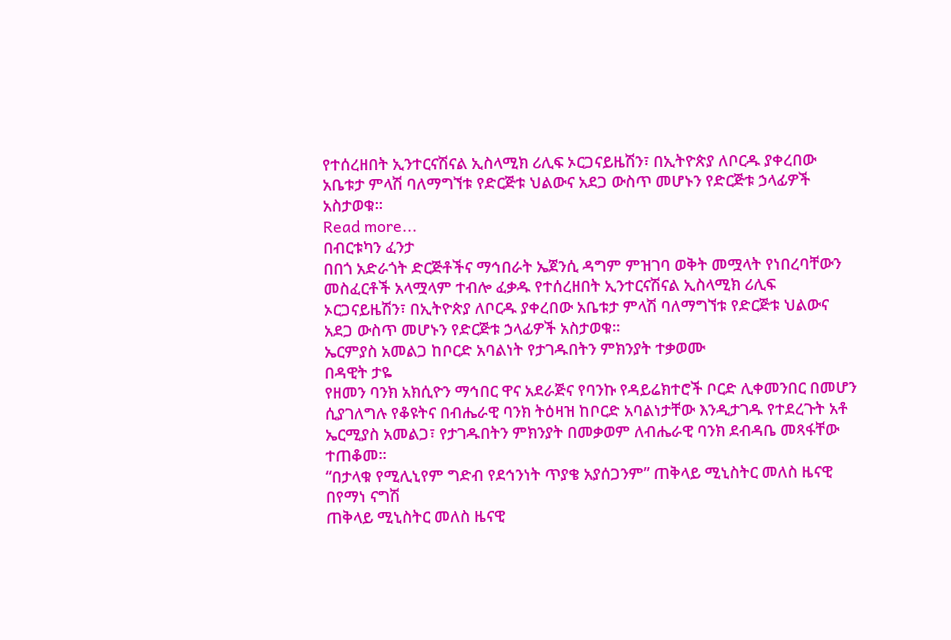የተሰረዘበት ኢንተርናሽናል ኢስላሚክ ሪሊፍ ኦርጋናይዜሽን፣ በኢትዮጵያ ለቦርዱ ያቀረበው አቤቱታ ምላሽ ባለማግኘቱ የድርጅቱ ህልውና አደጋ ውስጥ መሆኑን የድርጅቱ ኃላፊዎች አስታወቁ፡፡
Read more...
በብርቱካን ፈንታ
በበጎ አድራጎት ድርጅቶችና ማኅበራት ኤጀንሲ ዳግም ምዝገባ ወቅት መሟላት የነበረባቸውን መስፈርቶች አላሟላም ተብሎ ፈቃዱ የተሰረዘበት ኢንተርናሽናል ኢስላሚክ ሪሊፍ ኦርጋናይዜሽን፣ በኢትዮጵያ ለቦርዱ ያቀረበው አቤቱታ ምላሽ ባለማግኘቱ የድርጅቱ ህልውና አደጋ ውስጥ መሆኑን የድርጅቱ ኃላፊዎች አስታወቁ፡፡
ኤርምያስ አመልጋ ከቦርድ አባልነት የታገዱበትን ምክንያት ተቃወሙ
በዳዊት ታዬ
የዘመን ባንክ አክሲዮን ማኅበር ዋና አደራጅና የባንኩ የዳይሬክተሮች ቦርድ ሊቀመንበር በመሆን ሲያገለግሉ የቆዩትና በብሔራዊ ባንክ ትዕዛዝ ከቦርድ አባልነታቸው እንዲታገዱ የተደረጉት አቶ ኤርሚያስ አመልጋ፣ የታገዱበትን ምክንያት በመቃወም ለብሔራዊ ባንክ ደብዳቤ መጻፋቸው ተጠቆመ፡፡
“በታላቁ የሚሊኒየም ግድብ የደኅንነት ጥያቄ አያሰጋንም” ጠቅላይ ሚኒስትር መለስ ዜናዊ
በየማነ ናግሽ
ጠቅላይ ሚኒስትር መለስ ዜናዊ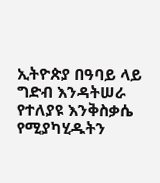ኢትዮጵያ በዓባይ ላይ ግድብ እንዳትሠራ የተለያዩ እንቅስቃሴ የሚያካሂዱትን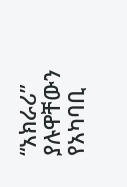“አክራሪ” ያሉዋቸውን የአካባቢ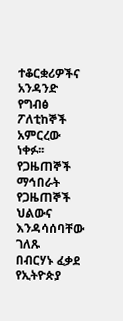ተቆርቋሪዎችና አንዳንድ የግብፅ ፖለቲከኞች አምርረው ነቀፉ፡፡
የጋዜጠኞች ማኅበራት የጋዜጠኞች ህልውና እንዳሳሰባቸው ገለጹ
በብርሃኑ ፈቃደ
የኢትዮጵያ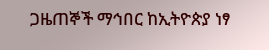ጋዜጠኞች ማኅበር ከኢትዮጵያ ነፃ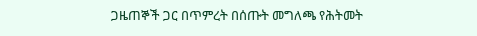ጋዜጠኞች ጋር በጥምረት በሰጡት መግለጫ የሕትመት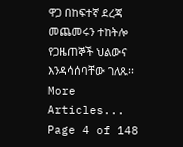ዋጋ በከፍተኛ ደረጃ መጨመሩን ተከትሎ የጋዜጠኞች ህልውና እንዳሳሰባቸው ገለጹ፡፡
More Articles...
Page 4 of 148